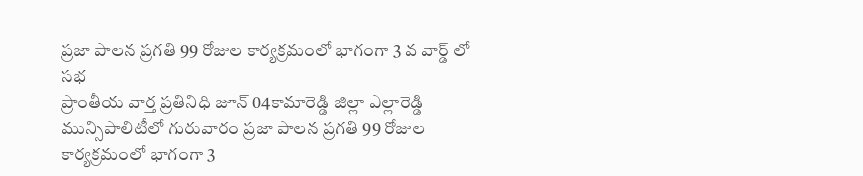ప్రజా పాలన ప్రగతి 99 రోజుల కార్యక్రమంలో భాగంగా 3 వ వార్డ్ లో సభ
ప్రాంతీయ వార్త ప్రతినిధి జూన్ 04కామారెడ్డి జిల్లా ఎల్లారెడ్డి మున్సిపాలిటీలో గురువారం ప్రజా పాలన ప్రగతి 99 రోజుల కార్యక్రమంలో భాగంగా 3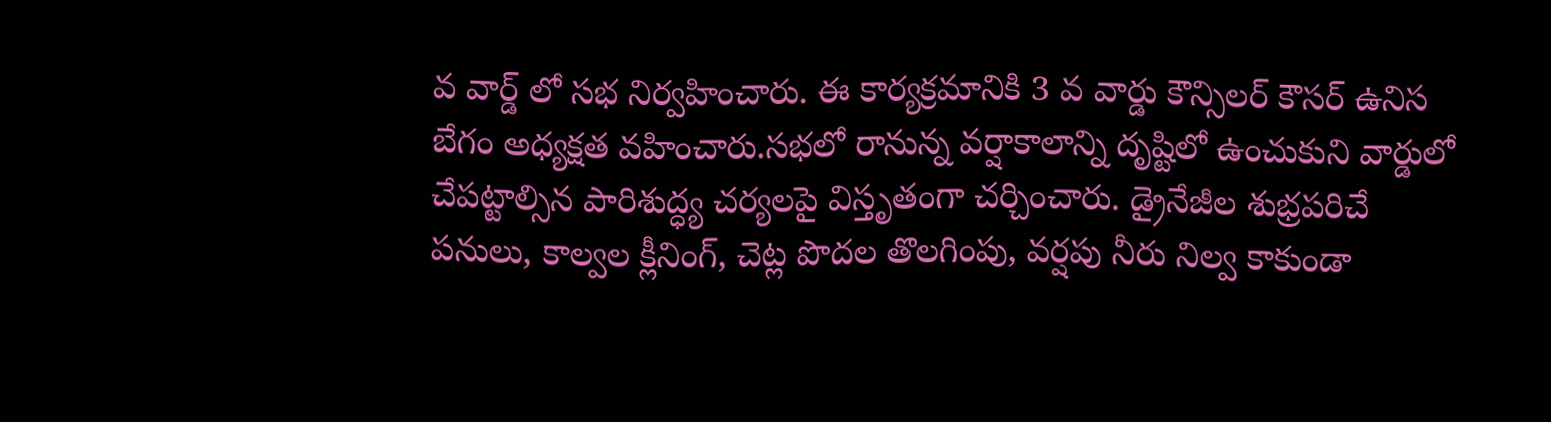వ వార్డ్ లో సభ నిర్వహించారు. ఈ కార్యక్రమానికి 3 వ వార్డు కౌన్సిలర్ కౌసర్ ఉనిస బేగం అధ్యక్షత వహించారు.సభలో రానున్న వర్షాకాలాన్ని దృష్టిలో ఉంచుకుని వార్డులో చేపట్టాల్సిన పారిశుద్ధ్య చర్యలపై విస్తృతంగా చర్చించారు. డ్రైనేజీల శుభ్రపరిచే పనులు, కాల్వల క్లీనింగ్, చెట్ల పొదల తొలగింపు, వర్షపు నీరు నిల్వ కాకుండా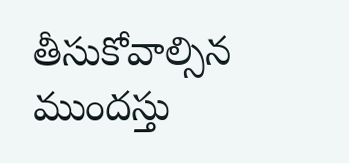తీసుకోవాల్సిన ముందస్తు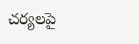చర్యలపై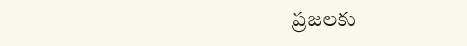ప్రజలకు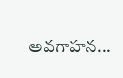అవగాహన...